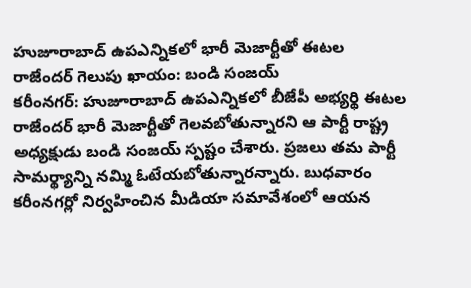హుజూరాబాద్ ఉపఎన్నికలో భారీ మెజార్టీతో ఈటల రాజేందర్ గెలుపు ఖాయం: బండి సంజయ్
కరీంనగర్: హుజూరాబాద్ ఉపఎన్నికలో బీజేపీ అభ్యర్థి ఈటల రాజేందర్ భారీ మెజార్టీతో గెలవబోతున్నారని ఆ పార్టీ రాష్ట్ర అధ్యక్షుడు బండి సంజయ్ స్పష్టం చేశారు. ప్రజలు తమ పార్టీ సామర్థ్యాన్ని నమ్మి ఓటేయబోతున్నారన్నారు. బుధవారం కరీంనగర్లో నిర్వహించిన మీడియా సమావేశంలో ఆయన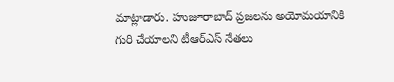మాట్లాడారు. హుజూరాబాద్ ప్రజలను అయోమయానికి గురి చేయాలని టీఆర్ఎస్ నేతలు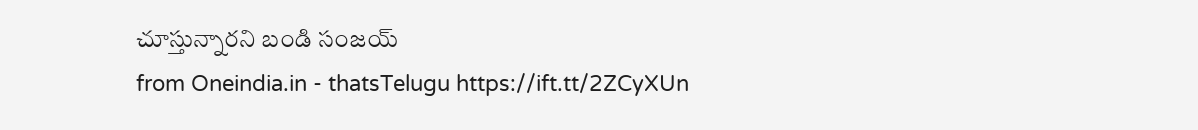చూస్తున్నారని బండి సంజయ్
from Oneindia.in - thatsTelugu https://ift.tt/2ZCyXUn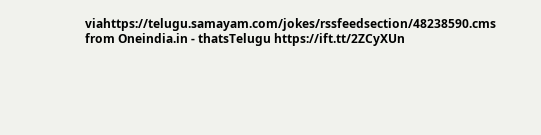viahttps://telugu.samayam.com/jokes/rssfeedsection/48238590.cms
from Oneindia.in - thatsTelugu https://ift.tt/2ZCyXUn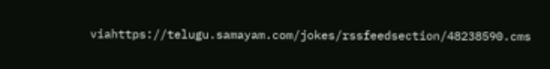viahttps://telugu.samayam.com/jokes/rssfeedsection/48238590.cms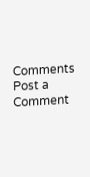Comments
Post a Comment